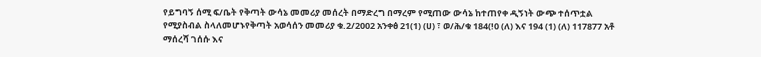የይግባኝ ሰሚ ፍ/ቤት የቅጣት ውሳኔ መመሪያ መሰረት በማድረግ በማረም የሚጠው ውሳኔ ከተጠየቀ ዲኝነት ውጭ ተሰጥቷል የሚያስብል ስላለመሆኑየቅጣት አወሳሰን መመሪያ ቁ.2/2002 አንቀፅ 21(1) (ሀ) ፣ ወ/ሕ/ቁ 184(!0 (ለ) እና 194 (1) (ለ) 117877 አቶ ማሰረሻ ገሰሱ እና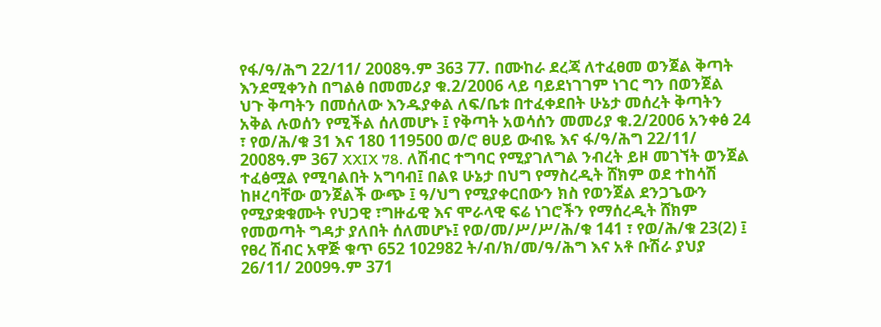የፋ/ዓ/ሕግ 22/11/ 2008ዓ.ም 363 77. በሙከራ ደረጃ ለተፈፀመ ወንጀል ቅጣት እንደሚቀንስ በግልፅ በመመሪያ ቁ.2/2006 ላይ ባይደነገገም ነገር ግን በወንጀል ህጉ ቅጣትን በመሰለው እንዱያቀል ለፍ/ቤቱ በተፈቀደበት ሁኔታ መሰረት ቅጣትን አቅል ሉወሰን የሚችል ሰለመሆኑ ፤ የቅጣት አወሳሰን መመሪያ ቁ.2/2006 አንቀፅ 24 ፣ የወ/ሕ/ቁ 31 እና 180 119500 ወ/ሮ ፀሀይ ውብዬ እና ፋ/ዓ/ሕግ 22/11/ 2008ዓ.ም 367 XXIX 78. ለሽብር ተግባር የሚያገለግል ንብረት ይዞ መገኘት ወንጀል ተፈፅሟል የሚባልበት አግባብ፤ በልዩ ሁኔታ በህግ የማስረዲት ሸክም ወደ ተከሳሽ ከዞረባቸው ወንጀልች ውጭ ፤ ዓ/ህግ የሚያቀርበውን ክስ የወንጀል ደንጋጌውን የሚያቋቁሙት የህጋዊ ፣ግዙፊዊ እና ሞራላዊ ፍሬ ነገሮችን የማሰረዲት ሸክም የመወጣት ግዳታ ያለበት ሰለመሆኑ፤ የወ/መ/ሥ/ሥ/ሕ/ቁ 141 ፣ የወ/ሕ/ቁ 23(2) ፤ የፀረ ሽብር አዋጅ ቁጥ 652 102982 ት/ብ/ክ/መ/ዓ/ሕግ እና አቶ ቡሽራ ያህያ 26/11/ 2009ዓ.ም 371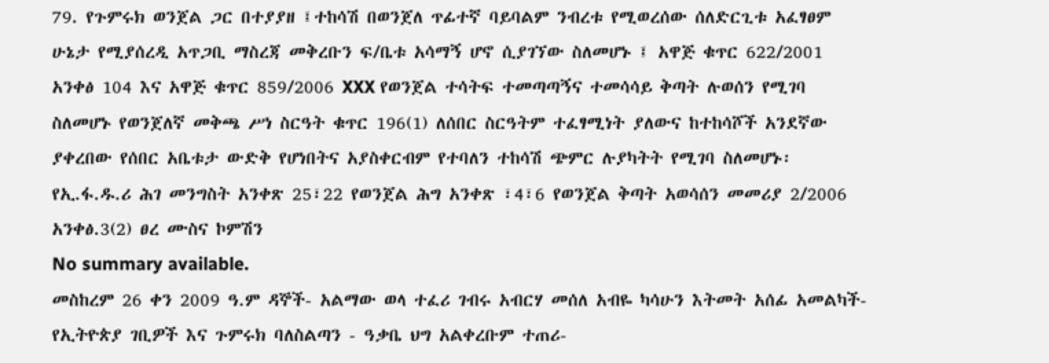79. የጉምሩክ ወንጀል ጋር በተያያዘ ፤ተከሳሽ በወንጀለ ጥፊተኛ ባይባልም ንብረቱ የሚወረሰው ሰለድርጊቱ አፈፃፀም ሁኔታ የሚያሰረዲ አጥጋቢ ማስረጃ መቅረቡን ፍ/ቤቱ አሳማኝ ሆኖ ሲያገኘው ስለመሆኑ ፤ አዋጅ ቁጥር 622/2001 አንቀፅ 104 እና አዋጅ ቁጥር 859/2006 XXX የወንጀል ተሳትፍ ተመጣጣኝና ተመሳሳይ ቅጣት ሉወሰን የሚገባ ስለመሆኑ የወንጀለኛ መቅጫ ሥነ ስርዓት ቁጥር 196(1) ለሰበር ስርዓትም ተፈፃሚነት ያለውና ከተከሳሾች አንደኛው ያቀረበው የሰበር አቤቱታ ውድቅ የሆነበትና አያስቀርብም የተባለን ተከሳሽ ጭምር ሉያካትት የሚገባ ስለመሆኑ፡የኢ.ፋ.ዱ.ሪ ሕገ መንግስት አንቀጽ 25፣22 የወንጀል ሕግ አንቀጽ ፣4፣6 የወንጀል ቅጣት አወሳሰን መመሪያ 2/2006 አንቀፅ.3(2) ፀረ ሙስና ኮምሽን
No summary available.
መስከረም 26 ቀን 2009 ዓ.ም ዳኞች- አልማው ወላ ተፈሪ ገብሩ አብርሃ መሰለ አብዬ ካሳሁን እትመት አሰፊ አመልካች- የኢትዮጵያ ገቢዎች እና ጉምሩክ ባለስልጣን - ዓቃቤ ህግ አልቀረቡም ተጠሪ-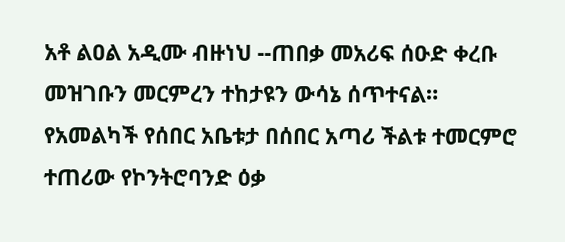አቶ ልዐል አዲሙ ብዙነህ --ጠበቃ መአሪፍ ሰዑድ ቀረቡ መዝገቡን መርምረን ተከታዩን ውሳኔ ሰጥተናል።
የአመልካች የሰበር አቤቱታ በሰበር አጣሪ ችልቱ ተመርምሮ ተጠሪው የኮንትሮባንድ ዕቃ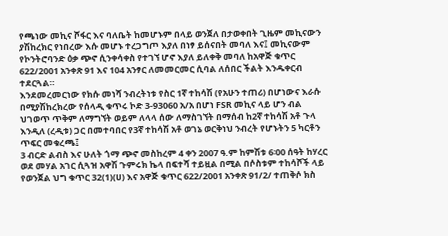የጫነው መኪና ሾፋር እና ባለቤት ከመሆኑም በላይ ወንጀለ በታወቀበት ጊዜም መኪናውን ያሽከረክር የነበረው እሱ መሆኑ ተረጋግጦ እያለ በነፃ ይሰናበት መባለ እና፤ መኪናውም የኮንትሮባንድ ዕቃ ጭኖ ሲንቀሳቀስ የተገኘ ሆኖ እያለ ይለቀቅ መባለ ከአዋጅ ቁጥር 622/2001 አንቀጽ 91 እና 104 አንፃር ለመመርመር ሲባል ለሰበር ችልት እንዱቀርብ ተደርጓል።
እንደመረመርነው የክሱ መነሻ ንብረትነቱ የስር 1ኛ ተከሳሽ (የአሁን ተጠሪ) በሆነውና እራሱ በሚያሽከረክረው የሰላዲ ቁጥሩ ኮድ 3-93060 አ/አ በሆነ FSR መኪና ላይ ሆን ብል ህገወጥ ጥቅም ለማግኘት ወይም ለላላ ሰው ለማስገኘት በማሰብ ከ2ኛ ተከሳሽ አቶ ጉላ እንዲለ (ረዲቱ) ጋር በመተባበር የ3ኛ ተከሳሽ አቶ ወገኔ ወርቅነህ ንብረት የሆኑትን 5 ካርቶን ጥፍር መቁረጫ፤
3 ብርድ ልብስ እና ሁለት ጎማ ጭኖ መስከረም 4 ቀን 2007 ዓ.ም ከምሽቱ 6፡00 ሰዓት ከሃረር ወደ መሃል አገር ሲጓዝ አዋሽ ጉምሩክ ኬላ በፍተሻ ተይዟል በሚል በሶስቱም ተከሳሾች ላይ የወንጀል ህግ ቁጥር 32(1)(ሀ) እና አዋጅ ቁጥር 622/2001 አንቀጽ 91/2/ ተጠቅሶ ክስ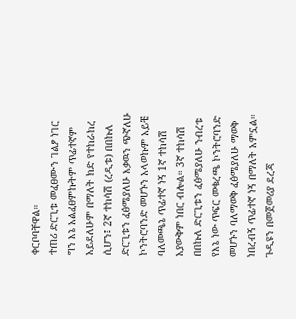ቀርቦባቸዋል።
ተጠሪ ድርጊቱ መፈፀሙን ገልፆ ነገር ግን እኔ አልፈፀምኩትም ጥፊተኛም አይደለሁም በማለት ክድ የተከራከረ ሲሆን፤ 2ኛ ተከሳሽ (ረዲቱ) በበኩለ ድርጊቱን ፈፅሜያለሁ እቃዉን ጭኛለሁ ኮንትሮባንድ መሆኑን አላወኩም አይቼ ባለመጫኔ ጥፊተኛ ነኝ 1ኛ ተከሳሽ አያውቅም ነበር ብሎል። 3ኛ ተከሳሽ በበኩለ ድርጊቱን ፈፅሜያለሁ ንብረቱ የእኔ ነው ጥፍር መቁረጫ ኮንትሮባንድ መሆኑን ባለማወቅ ፈፅሜያለሁ ማወቅ ነበረብኝ ጥፊተኛ ነኝ በማለት አምኗል።
ጉዲዩን በመጀመሪያ ደረጃ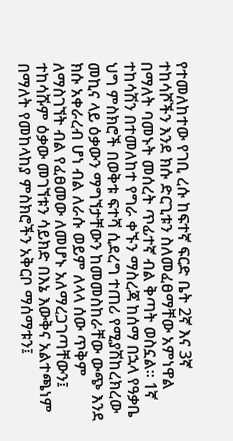የተመለከተው የገቢ ረሱ ከፍተኛ ፍርድ ቤት 2ኛ እና 3ኛ ተከሳሾችን እንደ ክሱ ድርጊቱን ስለመፈፀማቸው አምነዋል በማለት ባመኑት መሰረት ጥፊተኛ ብል ቅጣት ወስኗል። 1ኛ ተከሳሽን በተመለከተ የግራ ቀኙን ማስረጃ ከሰማ በኋላ የዓቃቤ ህግ ምስክሮች በወቅቱ ፍተሻ ሲደረግ ተጠሪ የሚያሽከረክረው መኪና ላይ ዕቃውን ማግኘታቸውን ከመመስከራቸው ውጭ እንደ ክሱ አቀራረብ ሆነ ብል ለራሱ ወይም ለላላ ሰው ጥቅም ለማስገኘት ብል የፈፀመው ለመሆኑ አለማረጋገጣቸውን፤ ተከሳሹም ዕቃው መገኘቱን ሳይክድ በእኔ እውቅና አልተጫነም በማለት የመከላከያ ምስክሮችን አቅርቦ ማሰማቱን፤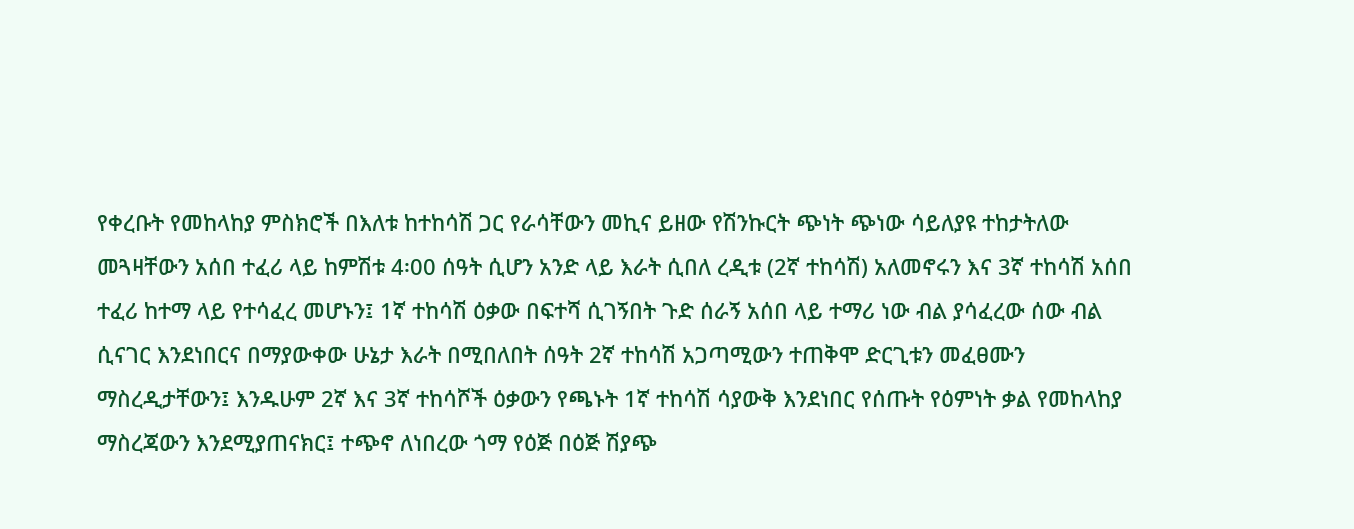የቀረቡት የመከላከያ ምስክሮች በእለቱ ከተከሳሽ ጋር የራሳቸውን መኪና ይዘው የሽንኩርት ጭነት ጭነው ሳይለያዩ ተከታትለው መጓዛቸውን አሰበ ተፈሪ ላይ ከምሽቱ 4፡00 ሰዓት ሲሆን አንድ ላይ እራት ሲበለ ረዲቱ (2ኛ ተከሳሽ) አለመኖሩን እና 3ኛ ተከሳሽ አሰበ ተፈሪ ከተማ ላይ የተሳፈረ መሆኑን፤ 1ኛ ተከሳሽ ዕቃው በፍተሻ ሲገኝበት ጉድ ሰራኝ አሰበ ላይ ተማሪ ነው ብል ያሳፈረው ሰው ብል ሲናገር እንደነበርና በማያውቀው ሁኔታ እራት በሚበለበት ሰዓት 2ኛ ተከሳሽ አጋጣሚውን ተጠቅሞ ድርጊቱን መፈፀሙን ማስረዲታቸውን፤ እንዱሁም 2ኛ እና 3ኛ ተከሳሾች ዕቃውን የጫኑት 1ኛ ተከሳሽ ሳያውቅ እንደነበር የሰጡት የዕምነት ቃል የመከላከያ ማስረጃውን እንደሚያጠናክር፤ ተጭኖ ለነበረው ጎማ የዕጅ በዕጅ ሽያጭ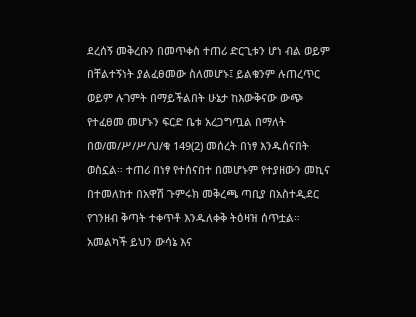ደረሰኝ መቅረቡን በመጥቀስ ተጠሪ ድርጊቱን ሆነ ብል ወይም በቸልተኝነት ያልፈፀመው ስለመሆኑ፤ ይልቁንም ሉጠረጥር ወይም ሉገምት በማይችልበት ሁኔታ ከእውቅናው ውጭ የተፈፀመ መሆኑን ፍርድ ቤቱ አረጋግጧል በማለት በወ/መ/ሥ/ሥ/ህ/ቁ 149(2) መሰረት በነፃ እንዱሰናበት ወስኗል። ተጠሪ በነፃ የተሰናበተ በመሆኑም የተያዘውን መኪና በተመለከተ በአዋሽ ጉምሩክ መቅረጫ ጣቢያ በአስተዲደር የገንዘብ ቅጣት ተቀጥቶ እንዱለቀቅ ትዕዛዝ ሰጥቷል።
አመልካች ይህን ውሳኔ እና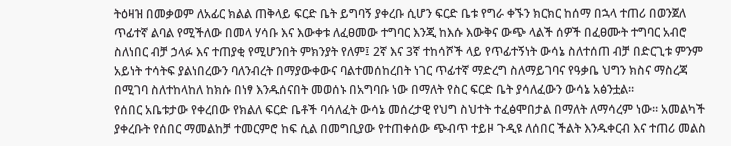ትዕዛዝ በመቃወም ለአፊር ክልል ጠቅላይ ፍርድ ቤት ይግባኝ ያቀረቡ ሲሆን ፍርድ ቤቱ የግራ ቀኙን ክርክር ከሰማ በኋላ ተጠሪ በወንጀለ ጥፊተኛ ልባል የሚችለው በመላ ሃሳቡ እና እውቀቱ ለፈፀመው ተግባር እንጂ ከእሱ እውቅና ውጭ ላልች ሰዎች በፈፀሙት ተግባር አብሮ ስለነበር ብቻ ኃላፉ እና ተጠያቂ የሚሆንበት ምክንያት የለም፤ 2ኛ እና 3ኛ ተከሳሾች ላይ የጥፊተኝነት ውሳኔ ስለተሰጠ ብቻ በድርጊቱ ምንም አይነት ተሳትፍ ያልነበረውን ባለንብረት በማያውቀውና ባልተመሰከረበት ነገር ጥፊተኛ ማድረግ ስለማይገባና የዓቃቤ ህግን ክስና ማስረጃ በሚገባ ስለተከላከለ ከክሱ በነፃ እንዱሰናበት መወሰኑ በአግባቡ ነው በማለት የስር ፍርድ ቤት ያሳለፈውን ውሳኔ አፅንቷል።
የሰበር አቤቱታው የቀረበው የክልለ ፍርድ ቤቶች ባሳለፈት ውሳኔ መሰረታዊ የህግ ስህተት ተፈፅሞበታል በማለት ለማሳረም ነው። አመልካች ያቀረቡት የሰበር ማመልከቻ ተመርምሮ ከፍ ሲል በመግቢያው የተጠቀሰው ጭብጥ ተይዞ ጉዲዩ ለሰበር ችልት እንዱቀርብ እና ተጠሪ መልስ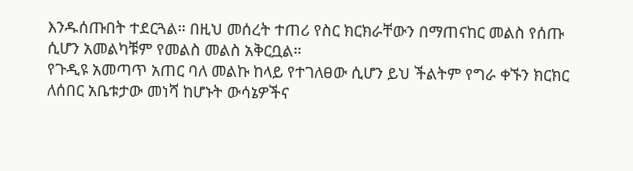እንዱሰጡበት ተደርጓል። በዚህ መሰረት ተጠሪ የስር ክርክራቸውን በማጠናከር መልስ የሰጡ ሲሆን አመልካቹም የመልስ መልስ አቅርቧል።
የጉዲዩ አመጣጥ አጠር ባለ መልኩ ከላይ የተገለፀው ሲሆን ይህ ችልትም የግራ ቀኙን ክርክር ለሰበር አቤቱታው መነሻ ከሆኑት ውሳኔዎችና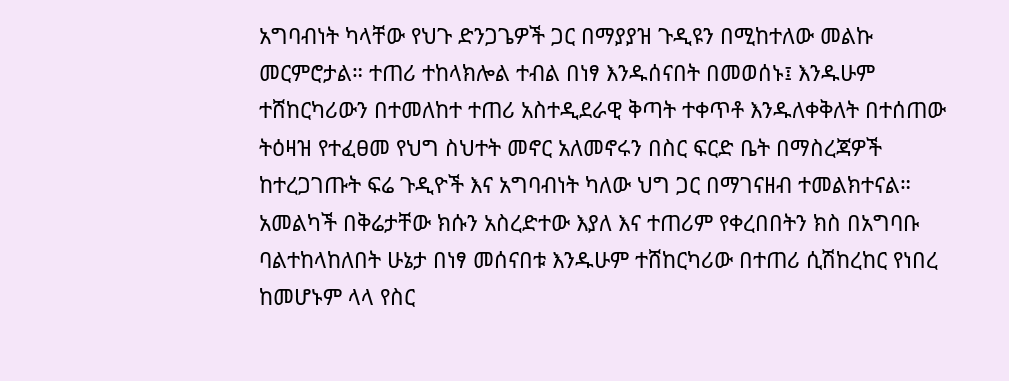አግባብነት ካላቸው የህጉ ድንጋጌዎች ጋር በማያያዝ ጉዲዩን በሚከተለው መልኩ መርምሮታል። ተጠሪ ተከላክሎል ተብል በነፃ እንዱሰናበት በመወሰኑ፤ እንዱሁም ተሸከርካሪውን በተመለከተ ተጠሪ አስተዲደራዊ ቅጣት ተቀጥቶ እንዱለቀቅለት በተሰጠው ትዕዛዝ የተፈፀመ የህግ ስህተት መኖር አለመኖሩን በስር ፍርድ ቤት በማስረጃዎች ከተረጋገጡት ፍሬ ጉዲዮች እና አግባብነት ካለው ህግ ጋር በማገናዘብ ተመልክተናል።
አመልካች በቅሬታቸው ክሱን አስረድተው እያለ እና ተጠሪም የቀረበበትን ክስ በአግባቡ ባልተከላከለበት ሁኔታ በነፃ መሰናበቱ እንዱሁም ተሸከርካሪው በተጠሪ ሲሽከረከር የነበረ ከመሆኑም ላላ የስር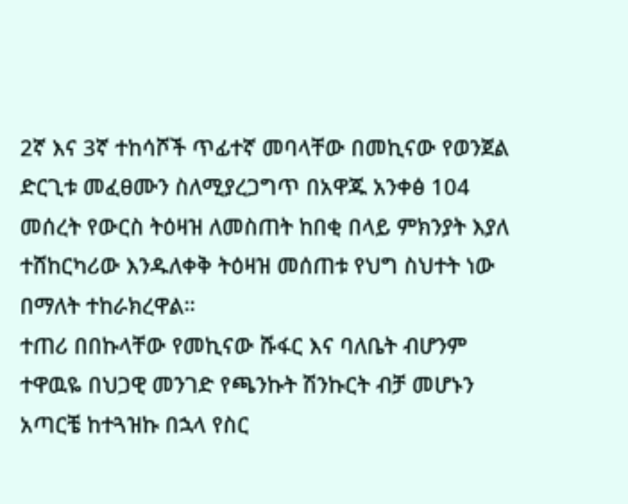2ኛ እና 3ኛ ተከሳሾች ጥፊተኛ መባላቸው በመኪናው የወንጀል ድርጊቱ መፈፀሙን ስለሚያረጋግጥ በአዋጁ አንቀፅ 104 መሰረት የውርስ ትዕዛዝ ለመስጠት ከበቂ በላይ ምክንያት እያለ ተሸከርካሪው እንዱለቀቅ ትዕዛዝ መሰጠቱ የህግ ስህተት ነው በማለት ተከራክረዋል።
ተጠሪ በበኩላቸው የመኪናው ሹፋር እና ባለቤት ብሆንም ተዋዉዬ በህጋዊ መንገድ የጫንኩት ሽንኩርት ብቻ መሆኑን አጣርቼ ከተጓዝኩ በኋላ የስር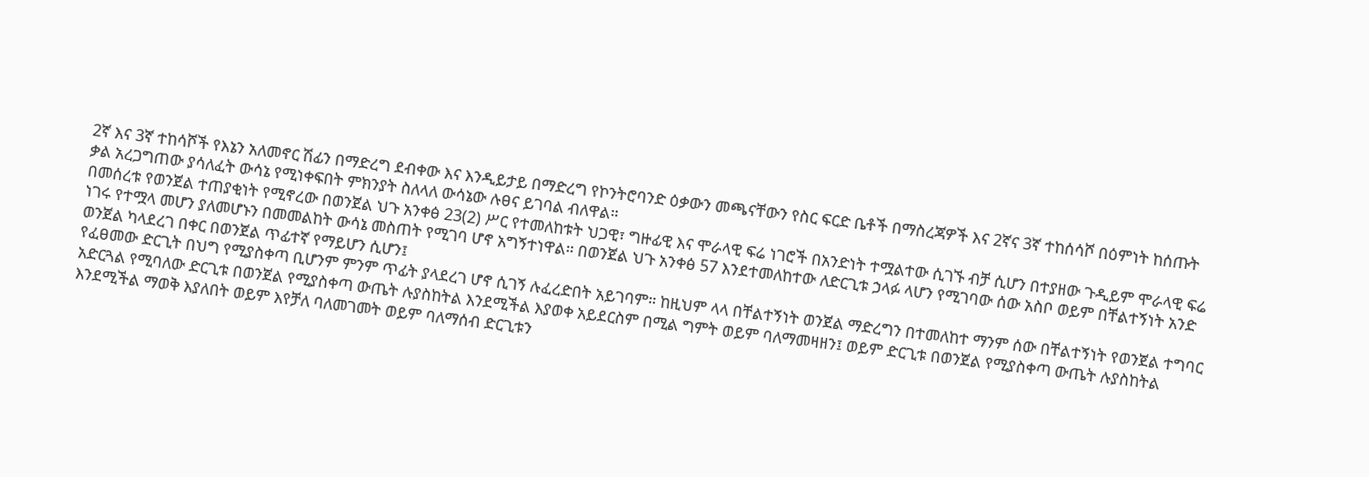2ኛ እና 3ኛ ተከሳሾች የእኔን አለመኖር ሽፊን በማድረግ ደብቀው እና እንዲይታይ በማድረግ የኮንትሮባንድ ዕቃውን መጫናቸውን የስር ፍርድ ቤቶች በማስረጃዎች እና 2ኛና 3ኛ ተከሰሳሾ በዕምነት ከሰጡት ቃል አረጋግጠው ያሳለፈት ውሳኔ የሚነቀፍበት ምክንያት ስለላለ ውሳኔው ሉፀና ይገባል ብለዋል።
በመሰረቱ የወንጀል ተጠያቂነት የሚኖረው በወንጀል ህጉ አንቀፅ 23(2) ሥር የተመለከቱት ህጋዊ፣ ግዙፊዊ እና ሞራላዊ ፍሬ ነገሮች በአንድነት ተሟልተው ሲገኙ ብቻ ሲሆን በተያዘው ጉዲይም ሞራላዊ ፍሬ ነገሩ የተሟላ መሆን ያለመሆኑን በመመልከት ውሳኔ መስጠት የሚገባ ሆኖ አግኝተነዋል። በወንጀል ህጉ አንቀፅ 57 እንደተመለከተው ለድርጊቱ ኃላፉ ላሆን የሚገባው ሰው አስቦ ወይም በቸልተኝነት አንድ ወንጀል ካላደረገ በቀር በወንጀል ጥፊተኛ የማይሆን ሲሆን፤
የፈፀመው ድርጊት በህግ የሚያስቀጣ ቢሆንም ምንም ጥፊት ያላደረገ ሆኖ ሲገኝ ሉፈረድበት አይገባም። ከዚህም ላላ በቸልተኝነት ወንጀል ማድረግን በተመለከተ ማንም ሰው በቸልተኝነት የወንጀል ተግባር አድርጓል የሚባለው ድርጊቱ በወንጀል የሚያስቀጣ ውጤት ሉያስከትል እንደሚችል እያወቀ አይደርስም በሚል ግምት ወይም ባለማመዛዘን፤ ወይም ድርጊቱ በወንጀል የሚያስቀጣ ውጤት ሉያስከትል እንደሚችል ማወቅ እያለበት ወይም እየቻለ ባለመገመት ወይም ባለማሰብ ድርጊቱን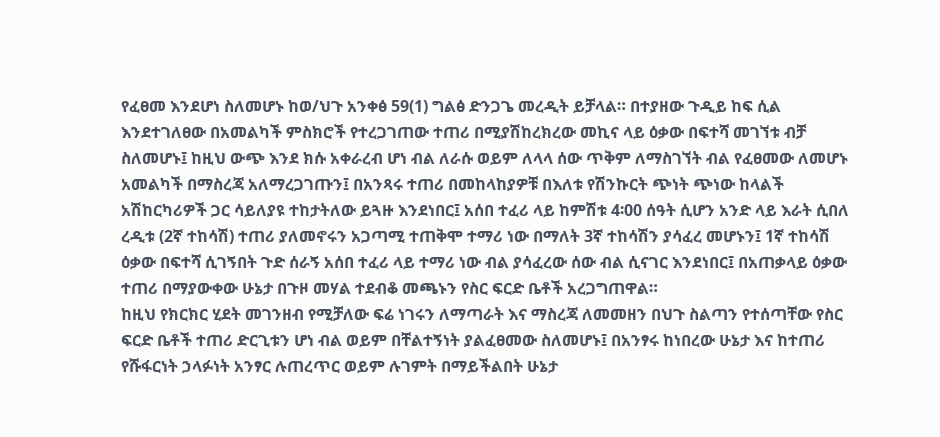የፈፀመ እንደሆነ ስለመሆኑ ከወ/ህጉ አንቀፅ 59(1) ግልፅ ድንጋጌ መረዲት ይቻላል። በተያዘው ጉዲይ ከፍ ሲል እንደተገለፀው በአመልካች ምስክሮች የተረጋገጠው ተጠሪ በሚያሽከረክረው መኪና ላይ ዕቃው በፍተሻ መገኘቱ ብቻ ስለመሆኑ፤ ከዚህ ውጭ እንደ ክሱ አቀራረብ ሆነ ብል ለራሱ ወይም ለላላ ሰው ጥቅም ለማስገኘት ብል የፈፀመው ለመሆኑ አመልካች በማስረጃ አለማረጋገጡን፤ በአንጻሩ ተጠሪ በመከላከያዎቹ በእለቱ የሽንኩርት ጭነት ጭነው ከላልች አሽከርካሪዎች ጋር ሳይለያዩ ተከታትለው ይጓዙ እንደነበር፤ አሰበ ተፈሪ ላይ ከምሽቱ 4፡00 ሰዓት ሲሆን አንድ ላይ እራት ሲበለ ረዲቱ (2ኛ ተከሳሽ) ተጠሪ ያለመኖሩን አጋጣሚ ተጠቅሞ ተማሪ ነው በማለት 3ኛ ተከሳሽን ያሳፈረ መሆኑን፤ 1ኛ ተከሳሽ ዕቃው በፍተሻ ሲገኝበት ጉድ ሰራኝ አሰበ ተፈሪ ላይ ተማሪ ነው ብል ያሳፈረው ሰው ብል ሲናገር እንደነበር፤ በአጠቃላይ ዕቃው ተጠሪ በማያውቀው ሁኔታ በጉዞ መሃል ተደብቆ መጫኑን የስር ፍርድ ቤቶች አረጋግጠዋል።
ከዚህ የክርክር ሂደት መገንዘብ የሚቻለው ፍሬ ነገሩን ለማጣራት እና ማስረጃ ለመመዘን በህጉ ስልጣን የተሰጣቸው የስር ፍርድ ቤቶች ተጠሪ ድርጊቱን ሆነ ብል ወይም በቸልተኝነት ያልፈፀመው ስለመሆኑ፤ በአንፃሩ ከነበረው ሁኔታ እና ከተጠሪ የሹፋርነት ኃላፉነት አንፃር ሉጠረጥር ወይም ሉገምት በማይችልበት ሁኔታ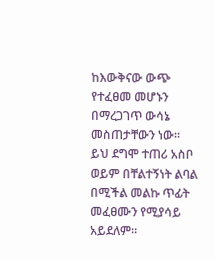ከእውቅናው ውጭ የተፈፀመ መሆኑን በማረጋገጥ ውሳኔ መስጠታቸውን ነው። ይህ ደግሞ ተጠሪ አስቦ ወይም በቸልተኝነት ልባል በሚችል መልኩ ጥፊት መፈፀሙን የሚያሳይ አይደለም።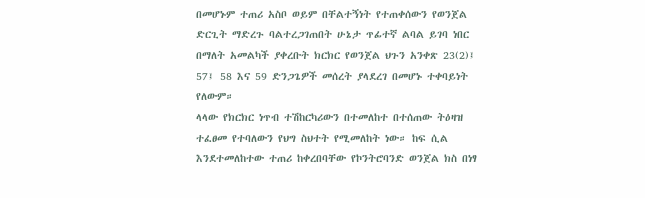በመሆኑም ተጠሪ አስቦ ወይም በቸልተኝነት የተጠቀሰውን የወንጀል ድርጊት ማድረጉ ባልተረጋገጠበት ሁኔታ ጥፊተኛ ልባል ይገባ ነበር በማለት አመልካች ያቀረቡት ክርክር የወንጀል ህጉን አንቀጽ 23(2)፤ 57፤ 58 እና 59 ድንጋጌዎች መሰረት ያላደረገ በመሆኑ ተቀባይነት የለውም።
ላላው የክርክር ነጥብ ተሽከርካሪውን በተመለከተ በተሰጠው ትዕዛዝ ተፈፀመ የተባለውን የህግ ስህተት የሚመለከት ነው። ከፍ ሲል እንደተመለከተው ተጠሪ ከቀረበባቸው የኮንትሮባንድ ወንጀል ክስ በነፃ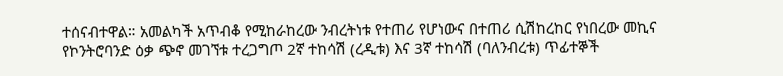ተሰናብተዋል። አመልካች አጥብቆ የሚከራከረው ንብረትነቱ የተጠሪ የሆነውና በተጠሪ ሲሽከረከር የነበረው መኪና የኮንትሮባንድ ዕቃ ጭኖ መገኘቱ ተረጋግጦ 2ኛ ተከሳሽ (ረዲቱ) እና 3ኛ ተከሳሽ (ባለንብረቱ) ጥፊተኞች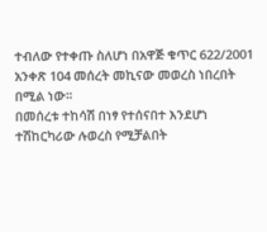ተብለው የተቀጡ ስለሆነ በአዋጅ ቁጥር 622/2001 አንቀጽ 104 መሰረት መኪናው መወረስ ነበረበት በሚል ነው።
በመሰረቱ ተከሳሽ በነፃ የተሰናበተ እንደሆነ ተሽከርካሪው ሉወረስ የሚቻልበት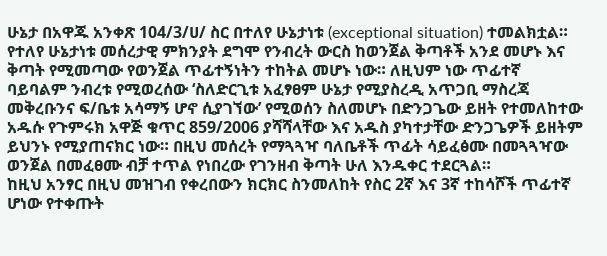ሁኔታ በአዋጁ አንቀጽ 104/3/ሀ/ ስር በተለየ ሁኔታነቱ (exceptional situation) ተመልክቷል። የተለየ ሁኔታነቱ መሰረታዊ ምክንያት ደግሞ የንብረት ውርስ ከወንጀል ቅጣቶች አንደ መሆኑ እና ቅጣት የሚመጣው የወንጀል ጥፊተኝነትን ተከትል መሆኑ ነው። ለዚህም ነው ጥፊተኛ ባይባልም ንብረቱ የሚወረሰው ‘ስለድርጊቱ አፈፃፀም ሁኔታ የሚያስረዲ አጥጋቢ ማስረጃ መቅረቡንና ፍ/ቤቱ አሳማኝ ሆኖ ሲያገኘው’ የሚወሰን ስለመሆኑ በድንጋጌው ይዘት የተመለከተው አዱሱ የጉምሩክ አዋጅ ቁጥር 859/2006 ያሻሻላቸው እና አዱስ ያካተታቸው ድንጋጌዎች ይዘትም ይህንኑ የሚያጠናክር ነው። በዚህ መሰረት የማጓጓዣ ባለቤቶች ጥፊት ሳይፈፅሙ በመጓጓዣው ወንጀል በመፈፀሙ ብቻ ተጥል የነበረው የገንዘብ ቅጣት ሁለ እንዱቀር ተደርጓል።
ከዚህ አንፃር በዚህ መዝገብ የቀረበውን ክርክር ስንመለከት የስር 2ኛ እና 3ኛ ተከሳሾች ጥፊተኛ ሆነው የተቀጡት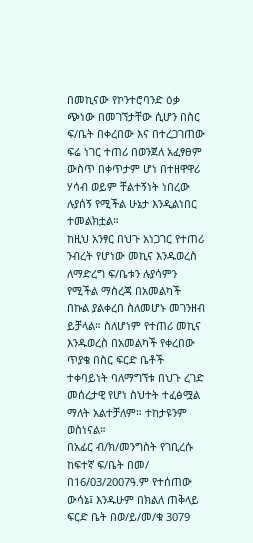በመኪናው የኮንተሮባንድ ዕቃ ጭነው በመገኘታቸው ሲሆን በስር ፍ/ቤት በቀረበው እና በተረጋገጠው ፍሬ ነገር ተጠሪ በወንጀለ አፈፃፀም ውስጥ በቀጥታም ሆነ በተዘዋዋሪ ሃሳብ ወይም ቸልተኝነት ነበረው ሉያሰኝ የሚችል ሁኔታ እንዲልነበር ተመልክቷል።
ከዚህ አንፃር በህጉ አነጋገር የተጠሪ ንብረት የሆነው መኪና እንዱወረስ ለማድረግ ፍ/ቤቱን ሉያሳምን የሚችል ማስረጃ በአመልካች በኩል ያልቀረበ ስለመሆኑ መገንዘብ ይቻላል። ስለሆነም የተጠሪ መኪና እንዱወረስ በአመልካች የቀረበው ጥያቄ በስር ፍርድ ቤቶች ተቀባይነት ባለማግኘቱ በህጉ ረገድ መሰረታዊ የሆነ ስህተት ተፈፅሟል ማለት አልተቻለም። ተከታዩንም ወስነናል።
በአፊር ብ/ክ/መንግስት የገቢረሱ ከፍተኛ ፍ/ቤት በመ/ በ16/03/2007ዓ.ም የተሰጠው ውሳኔ፤ እንዱሁም በክልለ ጠቅላይ ፍርድ ቤት በወ/ይ/መ/ቁ 3079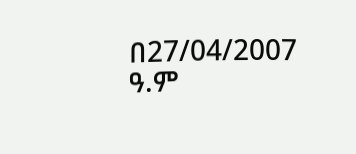በ27/04/2007 ዓ.ም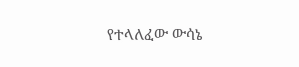የተላለፈው ውሳኔ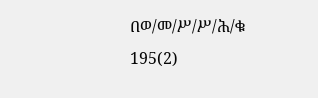በወ/መ/ሥ/ሥ/ሕ/ቁ 195(2)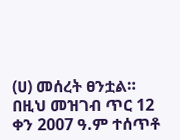(ሀ) መሰረት ፀንቷል።
በዚህ መዝገብ ጥር 12 ቀን 2007 ዓ.ም ተሰጥቶ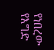የነበረው የእግድ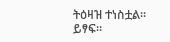ትዕዛዝ ተነስቷል።
ይፃፍ።